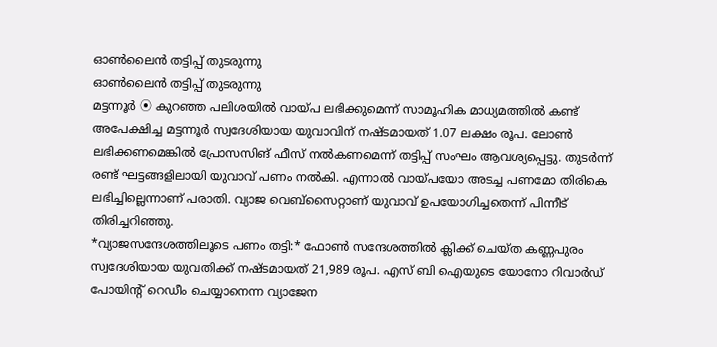ഓൺലൈൻ തട്ടിപ്പ് തുടരുന്നു
ഓൺലൈൻ തട്ടിപ്പ് തുടരുന്നു
മട്ടന്നൂർ ⦿ കുറഞ്ഞ പലിശയിൽ വായ്പ ലഭിക്കുമെന്ന് സാമൂഹിക മാധ്യമത്തിൽ കണ്ട് അപേക്ഷിച്ച മട്ടന്നൂർ സ്വദേശിയായ യുവാവിന് നഷ്ടമായത് 1.07 ലക്ഷം രൂപ. ലോൺ ലഭിക്കണമെങ്കിൽ പ്രോസസിങ് ഫീസ് നൽകണമെന്ന് തട്ടിപ്പ് സംഘം ആവശ്യപ്പെട്ടു. തുടർന്ന് രണ്ട് ഘട്ടങ്ങളിലായി യുവാവ് പണം നൽകി. എന്നാൽ വായ്പയോ അടച്ച പണമോ തിരികെ ലഭിച്ചില്ലെന്നാണ് പരാതി. വ്യാജ വെബ്സൈറ്റാണ് യുവാവ് ഉപയോഗിച്ചതെന്ന് പിന്നീട് തിരിച്ചറിഞ്ഞു.
*വ്യാജസന്ദേശത്തിലൂടെ പണം തട്ടി:* ഫോൺ സന്ദേശത്തിൽ ക്ലിക്ക് ചെയ്ത കണ്ണപുരം സ്വദേശിയായ യുവതിക്ക് നഷ്ടമായത് 21,989 രൂപ. എസ് ബി ഐയുടെ യോനോ റിവാർഡ് പോയിന്റ് റെഡീം ചെയ്യാനെന്ന വ്യാജേന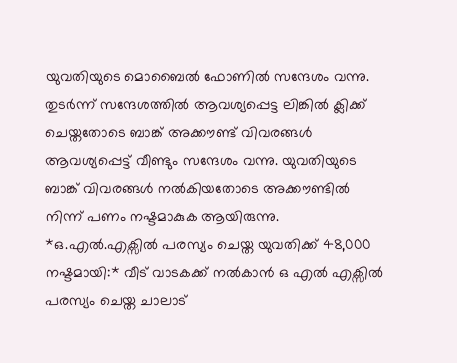യുവതിയുടെ മൊബൈൽ ഫോണിൽ സന്ദേശം വന്നു. തുടർന്ന് സന്ദേശത്തിൽ ആവശ്യപ്പെട്ട ലിങ്കിൽ ക്ലിക്ക് ചെയ്തതോടെ ബാങ്ക് അക്കൗണ്ട് വിവരങ്ങൾ ആവശ്യപ്പെട്ട് വീണ്ടും സന്ദേശം വന്നു. യുവതിയുടെ ബാങ്ക് വിവരങ്ങൾ നൽകിയതോടെ അക്കൗണ്ടിൽ നിന്ന് പണം നഷ്ടമാകുക ആയിരുന്നു.
*ഒ.എൽ.എക്സിൽ പരസ്യം ചെയ്ത യുവതിക്ക് 48,000 നഷ്ടമായി:* വീട് വാടകക്ക് നൽകാൻ ഒ എൽ എക്സിൽ പരസ്യം ചെയ്ത ചാലാട്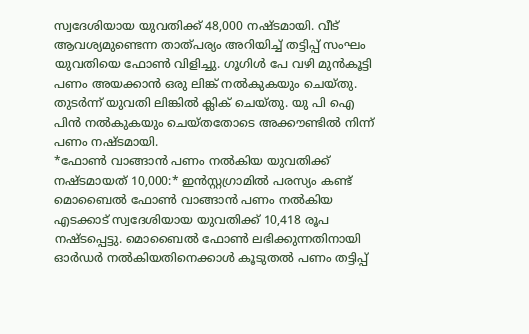സ്വദേശിയായ യുവതിക്ക് 48,000 നഷ്ടമായി. വീട് ആവശ്യമുണ്ടെന്ന താത്പര്യം അറിയിച്ച് തട്ടിപ്പ് സംഘം യുവതിയെ ഫോൺ വിളിച്ചു. ഗൂഗിൾ പേ വഴി മുൻകൂട്ടി പണം അയക്കാൻ ഒരു ലിങ്ക് നൽകുകയും ചെയ്തു. തുടർന്ന് യുവതി ലിങ്കിൽ ക്ലിക് ചെയ്തു. യു പി ഐ പിൻ നൽകുകയും ചെയ്തതോടെ അക്കൗണ്ടിൽ നിന്ന് പണം നഷ്ടമായി.
*ഫോൺ വാങ്ങാൻ പണം നൽകിയ യുവതിക്ക് നഷ്ടമായത് 10,000:* ഇൻസ്റ്റഗ്രാമിൽ പരസ്യം കണ്ട് മൊബൈൽ ഫോൺ വാങ്ങാൻ പണം നൽകിയ എടക്കാട് സ്വദേശിയായ യുവതിക്ക് 10,418 രൂപ നഷ്ടപ്പെട്ടു. മൊബൈൽ ഫോൺ ലഭിക്കുന്നതിനായി ഓർഡർ നൽകിയതിനെക്കാൾ കൂടുതൽ പണം തട്ടിപ്പ്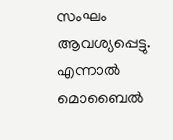സംഘം ആവശ്യപ്പെട്ടു. എന്നാൽ മൊബൈൽ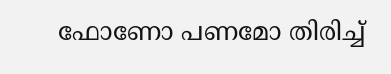ഫോണോ പണമോ തിരിച്ച്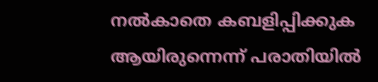നൽകാതെ കബളിപ്പിക്കുക ആയിരുന്നെന്ന് പരാതിയിൽ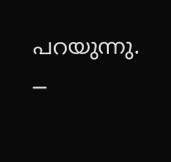പറയുന്നു.
─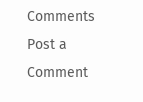Comments
Post a Comment